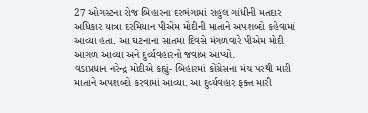27 ઓગસ્ટના રોજ બિહારના દરભંગામાં રાહુલ ગાંધીની મતદાર અધિકાર યાત્રા દરમિયાન પીએમ મોદીની માતાને અપશબ્દો કહેવામાં આવ્યા હતા. આ ઘટનાના સાતમા દિવસે મંગળવારે પીએમ મોદી આગળ આવ્યા અને દુર્વ્યવહારનો જવાબ આપ્યો.
વડાપ્રધાન નરેન્દ્ર મોદીએ કહ્યું- બિહારમાં કોંગ્રેસના મંચ પરથી મારી માતાને અપશબ્દો કરવામાં આવ્યા. આ દુર્વ્યવહાર ફક્ત મારી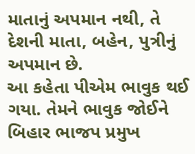માતાનું અપમાન નથી, તે દેશની માતા, બહેન, પુત્રીનું અપમાન છે.
આ કહેતા પીએમ ભાવુક થઈ ગયા. તેમને ભાવુક જોઈને બિહાર ભાજપ પ્રમુખ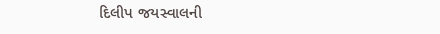દિલીપ જયસ્વાલની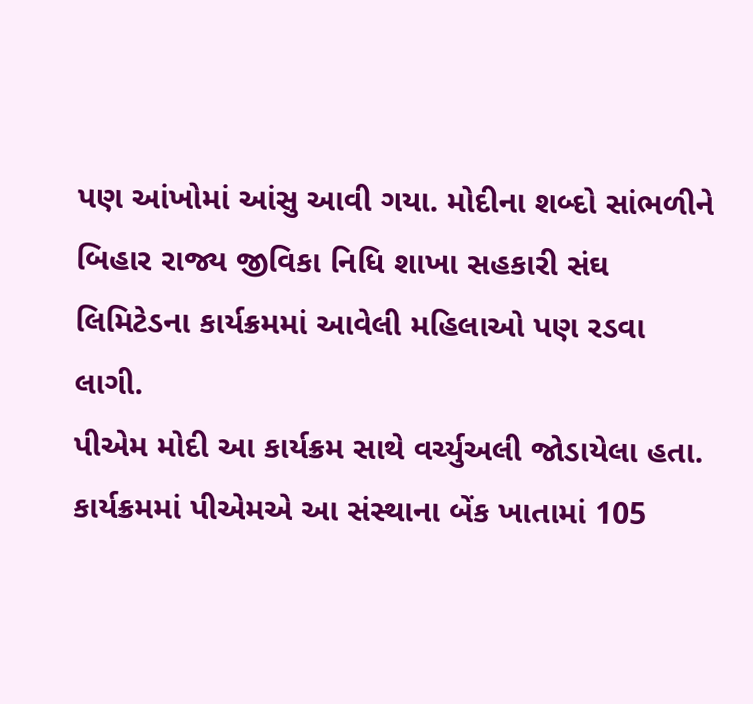પણ આંખોમાં આંસુ આવી ગયા. મોદીના શબ્દો સાંભળીને બિહાર રાજ્ય જીવિકા નિધિ શાખા સહકારી સંઘ લિમિટેડના કાર્યક્રમમાં આવેલી મહિલાઓ પણ રડવા લાગી.
પીએમ મોદી આ કાર્યક્રમ સાથે વર્ચ્યુઅલી જોડાયેલા હતા. કાર્યક્રમમાં પીએમએ આ સંસ્થાના બેંક ખાતામાં 105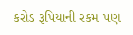કરોડ રૂપિયાની રકમ પણ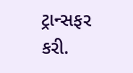ટ્રાન્સફર કરી.